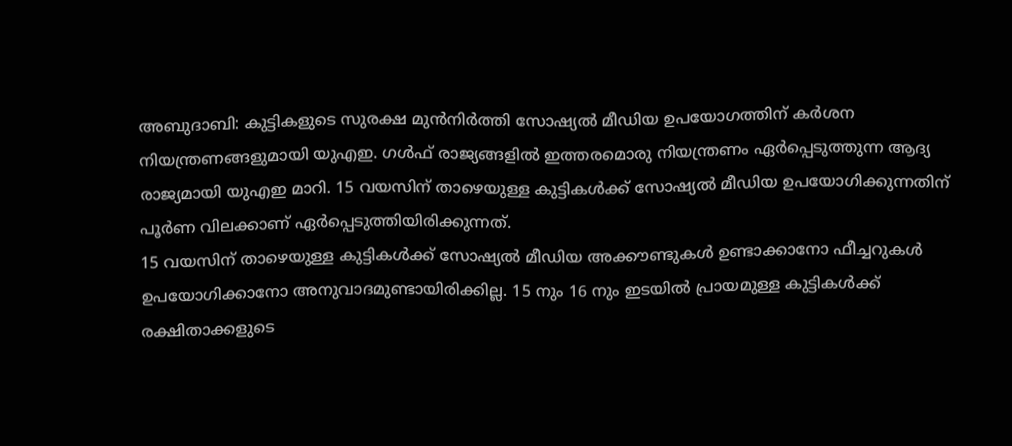അബുദാബി: കുട്ടികളുടെ സുരക്ഷ മുൻനിർത്തി സോഷ്യൽ മീഡിയ ഉപയോഗത്തിന് കർശന നിയന്ത്രണങ്ങളുമായി യുഎഇ. ഗൾഫ് രാജ്യങ്ങളിൽ ഇത്തരമൊരു നിയന്ത്രണം ഏർപ്പെടുത്തുന്ന ആദ്യ രാജ്യമായി യുഎഇ മാറി. 15 വയസിന് താഴെയുള്ള കുട്ടികൾക്ക് സോഷ്യൽ മീഡിയ ഉപയോഗിക്കുന്നതിന് പൂർണ വിലക്കാണ് ഏർപ്പെടുത്തിയിരിക്കുന്നത്.
15 വയസിന് താഴെയുള്ള കുട്ടികൾക്ക് സോഷ്യൽ മീഡിയ അക്കൗണ്ടുകൾ ഉണ്ടാക്കാനോ ഫീച്ചറുകൾ ഉപയോഗിക്കാനോ അനുവാദമുണ്ടായിരിക്കില്ല. 15 നും 16 നും ഇടയിൽ പ്രായമുള്ള കുട്ടികൾക്ക് രക്ഷിതാക്കളുടെ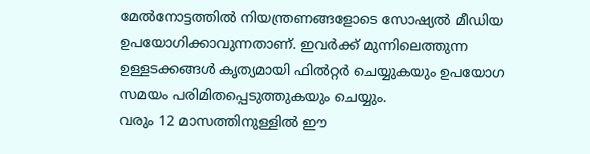മേൽനോട്ടത്തിൽ നിയന്ത്രണങ്ങളോടെ സോഷ്യൽ മീഡിയ ഉപയോഗിക്കാവുന്നതാണ്. ഇവർക്ക് മുന്നിലെത്തുന്ന ഉള്ളടക്കങ്ങൾ കൃത്യമായി ഫിൽറ്റർ ചെയ്യുകയും ഉപയോഗ സമയം പരിമിതപ്പെടുത്തുകയും ചെയ്യും.
വരും 12 മാസത്തിനുള്ളിൽ ഈ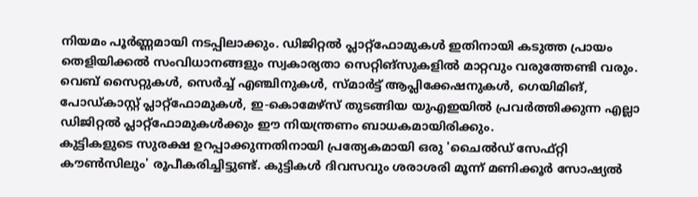നിയമം പൂർണ്ണമായി നടപ്പിലാക്കും. ഡിജിറ്റൽ പ്ലാറ്റ്ഫോമുകൾ ഇതിനായി കടുത്ത പ്രായം തെളിയിക്കൽ സംവിധാനങ്ങളും സ്വകാര്യതാ സെറ്റിങ്സുകളിൽ മാറ്റവും വരുത്തേണ്ടി വരും. വെബ് സൈറ്റുകൾ, സെർച്ച് എഞ്ചിനുകൾ, സ്മാർട്ട് ആപ്ലിക്കേഷനുകൾ, ഗെയിമിങ്, പോഡ്കാസ്റ്റ് പ്ലാറ്റ്ഫോമുകൾ, ഇ-കൊമേഴ്സ് തുടങ്ങിയ യുഎഇയിൽ പ്രവർത്തിക്കുന്ന എല്ലാ ഡിജിറ്റൽ പ്ലാറ്റ്ഫോമുകൾക്കും ഈ നിയന്ത്രണം ബാധകമായിരിക്കും.
കുട്ടികളുടെ സുരക്ഷ ഉറപ്പാക്കുന്നതിനായി പ്രത്യേകമായി ഒരു 'ചൈൽഡ് സേഫ്റ്റി കൗൺസിലും' രൂപീകരിച്ചിട്ടുണ്ട്. കുട്ടികൾ ദിവസവും ശരാശരി മൂന്ന് മണിക്കൂർ സോഷ്യൽ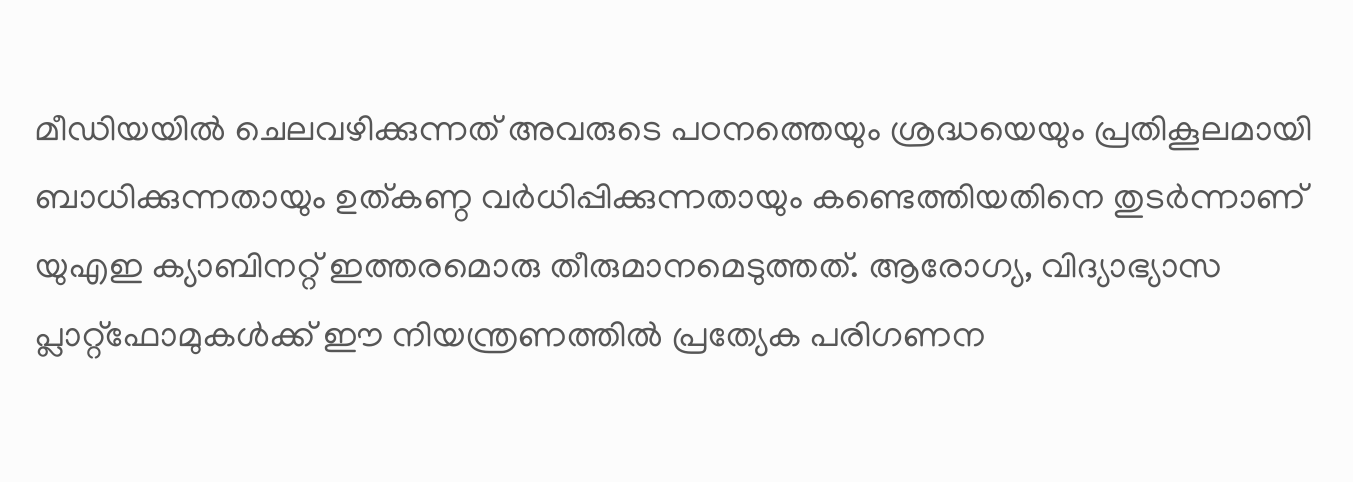മീഡിയയിൽ ചെലവഴിക്കുന്നത് അവരുടെ പഠനത്തെയും ശ്രദ്ധയെയും പ്രതികൂലമായി ബാധിക്കുന്നതായും ഉത്കണ്ഠ വർധിപ്പിക്കുന്നതായും കണ്ടെത്തിയതിനെ തുടർന്നാണ് യുഎഇ ക്യാബിനറ്റ് ഇത്തരമൊരു തീരുമാനമെടുത്തത്. ആരോഗ്യ, വിദ്യാഭ്യാസ പ്ലാറ്റ്ഫോമുകൾക്ക് ഈ നിയന്ത്രണത്തിൽ പ്രത്യേക പരിഗണന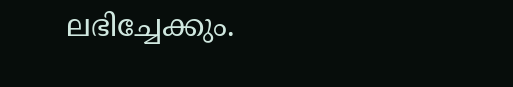ലഭിച്ചേക്കും.